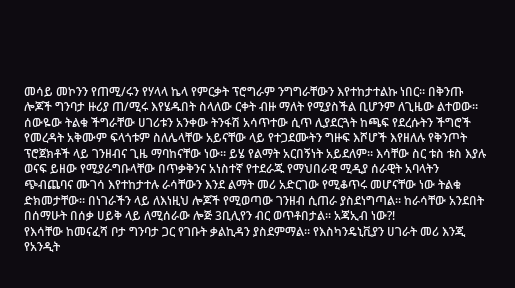መሳይ መኮንን የጠሚ/ሩን የሃላላ ኬላ የምርቃት ፕሮግራም ንግግራቸውን እየተከታተልኩ ነበር። በቅንጡ ሎጆች ግንባታ ዙሪያ ጠ/ሚሩ እየሄዱበት ስላለው ርቀት ብዙ ማለት የሚያስችል ቢሆንም ለጊዜው ልተወው። ሰውዬው ትልቁ ችግራቸው ሀገሪቱን አንቀው ትንፋሽ አሳጥተው ሲጥ ሊያደርጓት ከጫፍ የደረሱትን ችግሮች የመረዳት አቅሙም ፍላጎቱም ስለሌላቸው አይናቸው ላይ የተጋደሙትን ግዙፍ እሾሆች እየዘለሉ የቅንጦት ፕሮጀክቶች ላይ ገንዘብና ጊዜ ማባከናቸው ነው። ይሄ የልማት አርበኝነት አይደለም። እሳቸው ስር ቱስ ቱስ እያሉ ወናፍ ይዘው የሚያራግቡላቸው በጥቃቅንና አነስተኛ የተደራጁ የማህበራዊ ሚዲያ ሰራዊት አባላትን ጭብጨባና ሙገሳ እየተከታተሉ ራሳቸውን እንደ ልማት መሪ አድርገው የሚቆጥሩ መሆናቸው ነው ትልቁ ድክመታቸው። በነገራችን ላይ ለእነዚህ ሎጆች የሚወጣው ገንዘብ ሲጠራ ያስደነግጣል። ከራሳቸው አንደበት በሰማሁት በሰቃ ሀይቅ ላይ ለሚሰራው ሎጅ 3ቢሊየን ብር ወጥቶበታል። አጃኢብ ነው?!
የእሳቸው ከመናፈሻ ቦታ ግንባታ ጋር የገቡት ቃልኪዳን ያስደምማል። የእስካንዴኒቪያን ሀገራት መሪ እንጂ የአንዲት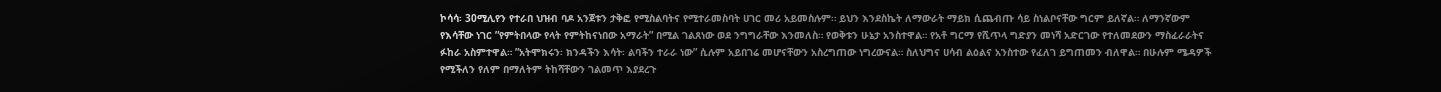ኮሳሳ፡ 30ሚሊየን የተራበ ህዝብ ባዶ አንጀቱን ታቅፎ የሚስልባትና የሚተራመስባት ሀገር መሪ አይመስሉም። ይህን እንደስኬት ለማውራት ማይክ ሲጨብጡ ሳይ ስነልቦናቸው ግርም ይለኛል። ለማንኛውም የእሳቸው ነገር ”የምትበላው የላት የምትከናነበው አማራት” በሚል ገልጸነው ወደ ንግግራቸው እንመለስ። የወቅቱን ሁኔታ አንስተዋል። የአቶ ግርማ የሺጥላ ግድያን መነሻ አድርገው የተለመደውን ማስፈራራትና ፉከራ አስምተዋል። ”አትሞክሩን፡ ክንዳችን እሳት፡ ልባችን ተራራ ነው” ሲሉም አይበገሬ መሆናቸውን አስረግጠው ነግረውናል። ስለህግና ሀሳብ ልዕልና አንስተው የፈለገ ይግጠመን ብለዋል። በሁሉም ሜዳዎች የሚችለን የለም በማለትም ትከሻቸውን ገልመጥ እያደረጉ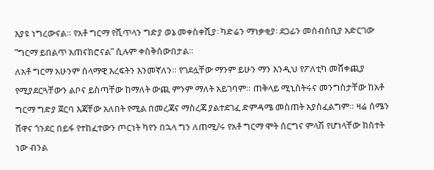እያዩ ነግረውናል። የአቶ ግርማ የሺጥላን ግድያ ወኔ መቀስቀሺያ፡ ካድሬን ማነቃቂያ፡ ደጋፊን መሰብሰቢያ አድርገው ”ግርማ ይበልጥ አጠናክሮናል” ሲሉም ቀስቅሰውበታል።
ለአቶ ግርማ አሁንም ሰላማዊ እረፍትን እንመኛለን። የገደሏቸው ማንም ይሁን ማን እንዲህ የፖለቲካ መሸቀጪያ የሚያደርጓቸውን ልቦና ይስጣቸው ከማለት ውጪ ምንም ማለት አይገባም። ጠቅላይ ሚኒስትሩና መንግስታቸው ከአቶ ግርማ ግድያ ጀርባ እጃቸው አለበት የሚል በመረጃና ማስረጃ ያልተደገፈ ድምዳሜ መስጠት አያስፈልግም። ዛሬ ሰሜን ሸዋና ጎንደር በይፋ የተከፈተውን ጦርነት ካየን በኋላ ግን ለጠሚ/ሩ የአቶ ግርማ ሞት ሰርግና ምላሽ የሆነላቸው ክስተት ነው ብንል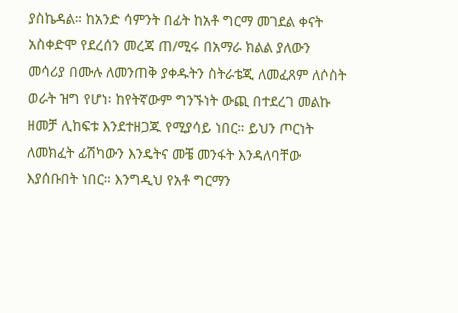ያስኬዳል። ከአንድ ሳምንት በፊት ከአቶ ግርማ መገደል ቀናት አስቀድሞ የደረሰን መረጃ ጠ/ሚሩ በአማራ ክልል ያለውን መሳሪያ በሙሉ ለመንጠቅ ያቀዱትን ስትራቴጂ ለመፈጸም ለሶስት ወራት ዝግ የሆነ፡ ከየትኛውም ግንኙነት ውጪ በተደረገ መልኩ ዘመቻ ሊከፍቱ እንደተዘጋጁ የሚያሳይ ነበር። ይህን ጦርነት ለመክፈት ፊሽካውን እንዴትና መቼ መንፋት እንዳለባቸው እያሰቡበት ነበር። እንግዲህ የአቶ ግርማን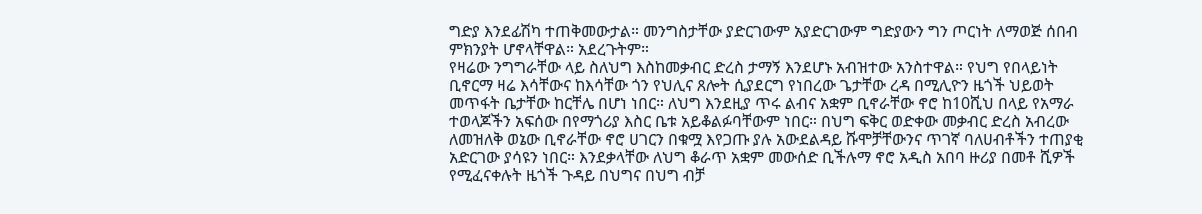ግድያ እንደፊሽካ ተጠቅመውታል። መንግስታቸው ያድርገውም አያድርገውም ግድያውን ግን ጦርነት ለማወጅ ሰበብ ምክንያት ሆኖላቸዋል። አደረጉትም።
የዛሬው ንግግራቸው ላይ ስለህግ እስከመቃብር ድረስ ታማኝ እንደሆኑ አብዝተው አንስተዋል። የህግ የበላይነት ቢኖርማ ዛሬ እሳቸውና ከእሳቸው ጎን የህሊና ጸሎት ሲያደርግ የነበረው ጌታቸው ረዳ በሚሊዮን ዜጎች ህይወት መጥፋት ቤታቸው ከርቸሌ በሆነ ነበር። ለህግ እንደዚያ ጥሩ ልብና አቋም ቢኖራቸው ኖሮ ከ10ሺህ በላይ የአማራ ተወላጆችን አፍሰው በየማጎሪያ እስር ቤቱ አይቆልፉባቸውም ነበር። በህግ ፍቅር ወድቀው መቃብር ድረስ አብረው ለመዝለቅ ወኔው ቢኖራቸው ኖሮ ሀገርን በቁሟ እየጋጡ ያሉ አውደልዳይ ሹሞቻቸውንና ጥገኛ ባለሀብቶችን ተጠያቂ አድርገው ያሳዩን ነበር። እንደቃላቸው ለህግ ቆራጥ አቋም መውሰድ ቢችሉማ ኖሮ አዲስ አበባ ዙሪያ በመቶ ሺዎች የሚፈናቀሉት ዜጎች ጉዳይ በህግና በህግ ብቻ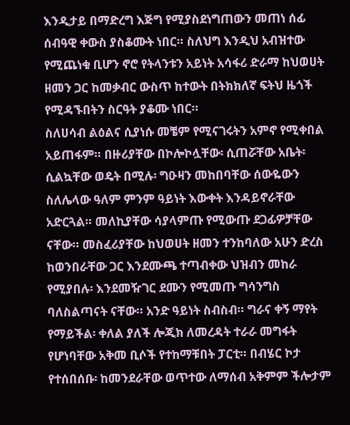እንዲታይ በማድረግ እጅግ የሚያስደነግጠውን መጠነ ሰፊ ሰብዓዊ ቀውስ ያስቆሙት ነበር። ስለህግ እንዲህ አብዝተው የሚጨነቁ ቢሆን ኖሮ የትላንቱን አይነት አሳፋሪ ድራማ ከህወሀት ዘመን ጋር ከመቃብር ውስጥ ከተውት በትክክለኛ ፍትህ ዜጎች የሚዳኙበትን ስርዓት ያቆሙ ነበር።
ስለሀሳብ ልዕልና ሲያነሱ መቼም የሚናገሩትን አምኖ የሚቀበል አይጠፋም። በዙሪያቸው በኮሎኮሏቸው፡ ሲጠሯቸው አቤት፡ ሲልኳቸው ወዴት በሚሉ፡ ግዑዛን መከበባቸው ሰውዬውን ስለሌላው ዓለም ምንም ዓይነት እውቀት እንዳይኖራቸው አድርጓል። መለኪያቸው ሳያላምጡ የሚውጡ ደጋፊዎቻቸው ናቸው። መስፈሪያቸው ከህወሀት ዘመን ተንከባለው አሁን ድረስ ከወንበራቸው ጋር እንደሙጫ ተጣብቀው ህዝብን መከራ የሚያበሉ፡ እንደመዥገር ደሙን የሚመጡ ግሳንግስ ባለስልጣናት ናቸው። አንድ ዓይነት ስብስብ። ግራና ቀኝ ማየት የማይችል፡ ቀለል ያለች ሎጂክ ለመረዳት ተራራ መግፋት የሆነባቸው አቅመ ቢሶች የተከማቹበት ፓርቲ። በብሄር ኮታ የተሰበሰቡ፡ ከመንደራቸው ወጥተው ለማሰብ አቅምም ችሎታም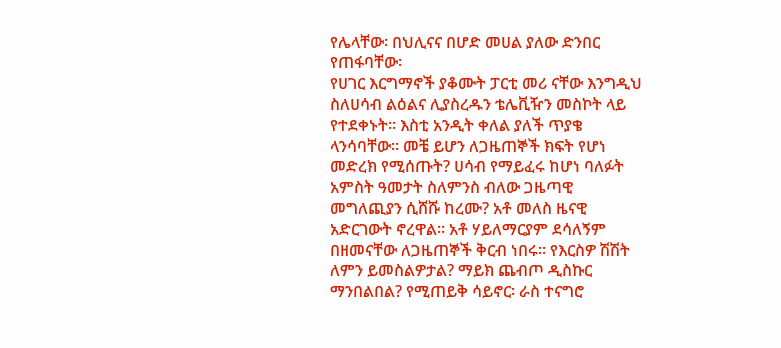የሌላቸው፡ በህሊናና በሆድ መሀል ያለው ድንበር የጠፋባቸው፡
የሀገር እርግማኖች ያቆሙት ፓርቲ መሪ ናቸው እንግዲህ ስለሀሳብ ልዕልና ሊያስረዱን ቴሌቪዥን መስኮት ላይ የተደቀኑት። እስቲ አንዲት ቀለል ያለች ጥያቄ ላንሳባቸው። መቼ ይሆን ለጋዜጠኞች ክፍት የሆነ መድረክ የሚሰጡት? ሀሳብ የማይፈሩ ከሆነ ባለፉት አምስት ዓመታት ስለምንስ ብለው ጋዜጣዊ መግለጪያን ሲሸሹ ከረሙ? አቶ መለስ ዜናዊ አድርገውት ኖረዋል። አቶ ሃይለማርያም ደሳለኝም በዘመናቸው ለጋዜጠኞች ቅርብ ነበሩ። የእርስዎ ሽሽት ለምን ይመስልዎታል? ማይክ ጨብጦ ዲስኩር ማንበልበል? የሚጠይቅ ሳይኖር፡ ራስ ተናግሮ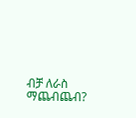ብቻ ለራስ ማጨብጨብ?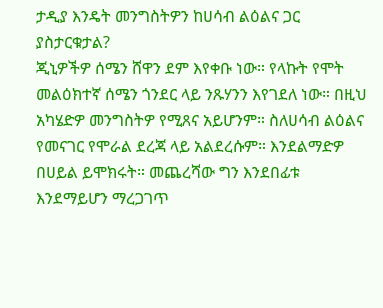ታዲያ እንዴት መንግስትዎን ከሀሳብ ልዕልና ጋር ያስታርቁታል?
ጂኒዎችዎ ሰሜን ሸዋን ደም እየቀቡ ነው። የላኩት የሞት መልዕክተኛ ሰሜን ጎንደር ላይ ንጹሃንን እየገደለ ነው። በዚህ አካሄድዎ መንግስትዎ የሚጸና አይሆንም። ስለሀሳብ ልዕልና የመናገር የሞራል ደረጃ ላይ አልደረሱም። እንደልማድዎ በሀይል ይሞክሩት። መጨረሻው ግን እንደበፊቱ እንደማይሆን ማረጋገጥ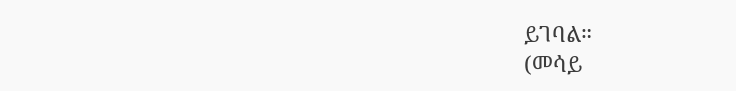ይገባል።
(መሳይ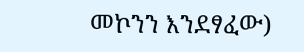መኮንን እንደፃፈው)